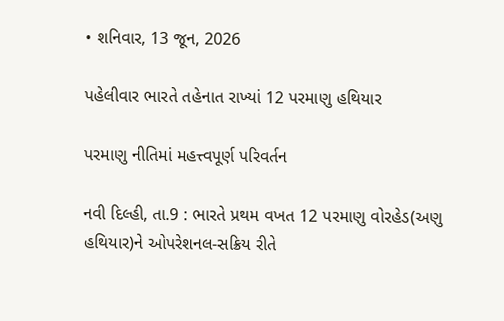• શનિવાર, 13 જૂન, 2026

પહેલીવાર ભારતે તહેનાત રાખ્યાં 12 પરમાણુ હથિયાર

પરમાણુ નીતિમાં મહત્ત્વપૂર્ણ પરિવર્તન

નવી દિલ્હી, તા.9 : ભારતે પ્રથમ વખત 12 પરમાણુ વોરહેડ(અણુ હથિયાર)ને ઓપરેશનલ-સક્રિય રીતે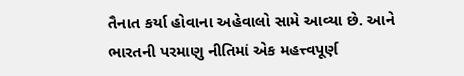તૈનાત કર્યા હોવાના અહેવાલો સામે આવ્યા છે. આને ભારતની પરમાણુ નીતિમાં એક મહત્ત્વપૂર્ણ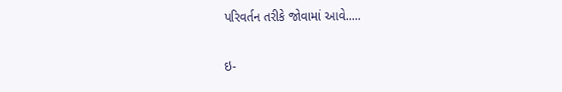પરિવર્તન તરીકે જોવામાં આવે.....

ઇ-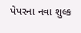પેપરના નવા શુલ્ક